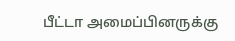பீட்டா அமைப்பினருக்கு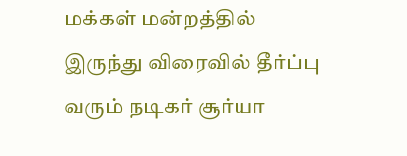மக்கள் மன்றத்தில் இருந்து விரைவில் தீர்ப்பு வரும் நடிகர் சூர்யா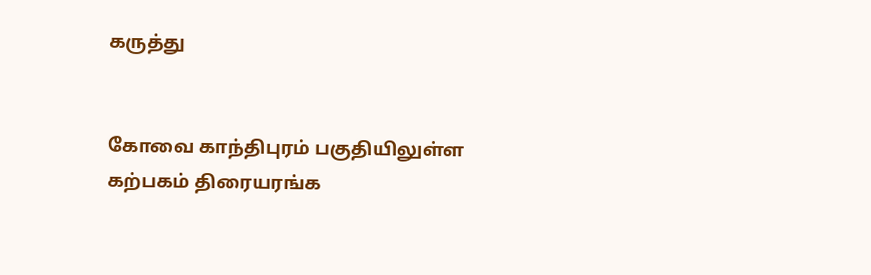கருத்து


கோவை காந்திபுரம் பகுதியிலுள்ள கற்பகம் திரையரங்க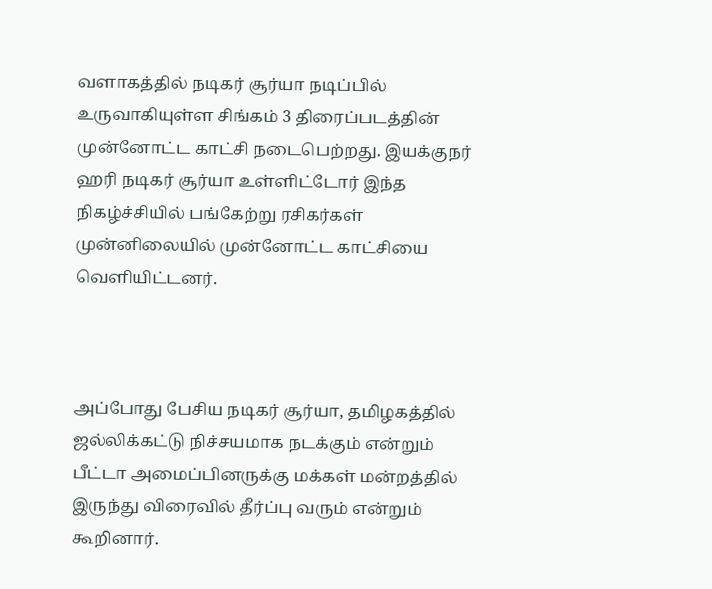வளாகத்தில் நடிகர் சூர்யா நடிப்பில் உருவாகியுள்ள சிங்கம் 3 திரைப்படத்தின் முன்னோட்ட காட்சி நடைபெற்றது. இயக்குநர் ஹரி நடிகர் சூர்யா உள்ளிட்டோர் இந்த நிகழ்ச்சியில் பங்கேற்று ரசிகர்கள் முன்னிலையில் முன்னோட்ட காட்சியை வெளியிட்டனர்.



அப்போது பேசிய நடிகர் சூர்யா, தமிழகத்தில் ஜல்லிக்கட்டு நிச்சயமாக நடக்கும் என்றும் பீட்டா அமைப்பினருக்கு மக்கள் மன்றத்தில் இருந்து விரைவில் தீர்ப்பு வரும் என்றும் கூறினார்.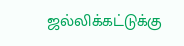ஜல்லிக்கட்டுக்கு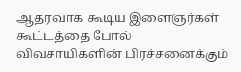ஆதரவாக கூடிய இளைஞர்கள் கூட்டத்தை போல் விவசாயிகளின் பிரச்சனைக்கும்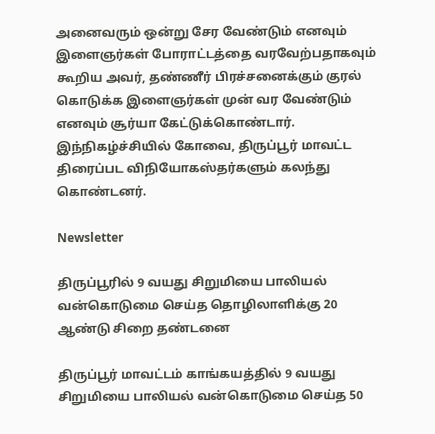அனைவரும் ஒன்று சேர வேண்டும் எனவும் இளைஞர்கள் போராட்டத்தை வரவேற்பதாகவும் கூறிய அவர், தண்ணீர் பிரச்சனைக்கும் குரல் கொடுக்க இளைஞர்கள் முன் வர வேண்டும் எனவும் சூர்யா கேட்டுக்கொண்டார். இந்நிகழ்ச்சியில் கோவை, திருப்பூர் மாவட்ட திரைப்பட விநியோகஸ்தர்களும் கலந்து கொண்டனர்.

Newsletter

திருப்பூரில் 9 வயது சிறுமியை பாலியல் வன்கொடுமை செய்த தொழிலாளிக்கு 20 ஆண்டு சிறை தண்டனை

திருப்பூர் மாவட்டம் காங்கயத்தில் 9 வயது சிறுமியை பாலியல் வன்கொடுமை செய்த 50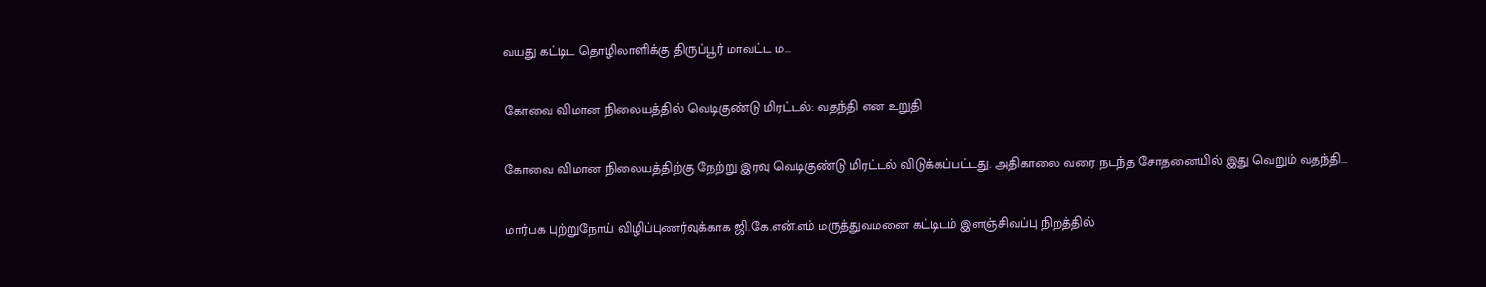வயது கட்டிட தொழிலாளிக்கு திருப்பூர் மாவட்ட ம...

கோவை விமான நிலையத்தில் வெடிகுண்டு மிரட்டல்: வதந்தி என உறுதி

கோவை விமான நிலையத்திற்கு நேற்று இரவு வெடிகுண்டு மிரட்டல் விடுக்கப்பட்டது. அதிகாலை வரை நடந்த சோதனையில் இது வெறும் வதந்தி...

மார்பக புற்றுநோய் விழிப்புணர்வுக்காக ஜி.கே.என்.எம் மருத்துவமனை கட்டிடம் இளஞ்சிவப்பு நிறத்தில்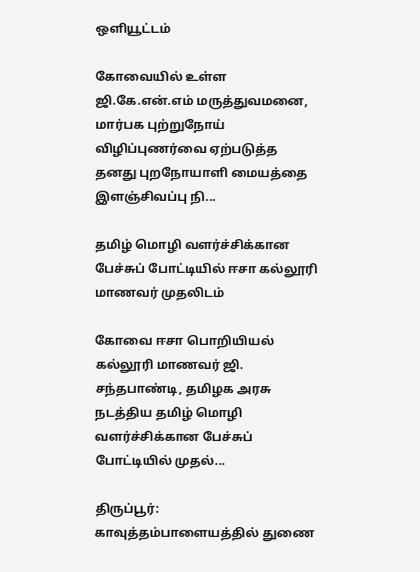ஒளியூட்டம்

கோவையில் உள்ள ஜி.கே.என்.எம் மருத்துவமனை, மார்பக புற்றுநோய் விழிப்புணர்வை ஏற்படுத்த தனது புறநோயாளி மையத்தை இளஞ்சிவப்பு நி...

தமிழ் மொழி வளர்ச்சிக்கான பேச்சுப் போட்டியில் ஈசா கல்லூரி மாணவர் முதலிடம்

கோவை ஈசா பொறியியல் கல்லூரி மாணவர் ஜி. சந்தபாண்டி, தமிழக அரசு நடத்திய தமிழ் மொழி வளர்ச்சிக்கான பேச்சுப் போட்டியில் முதல்...

திருப்பூர்: காவுத்தம்பாளையத்தில் துணை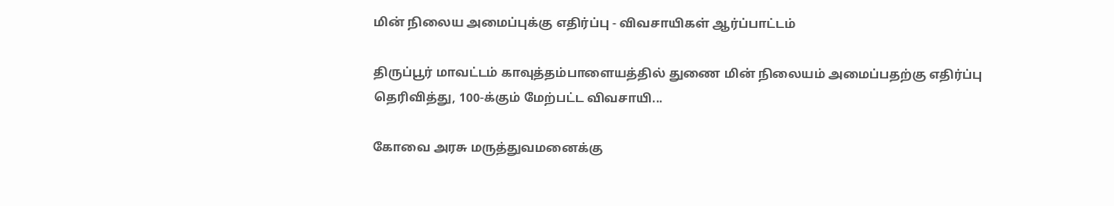மின் நிலைய அமைப்புக்கு எதிர்ப்பு - விவசாயிகள் ஆர்ப்பாட்டம்

திருப்பூர் மாவட்டம் காவுத்தம்பாளையத்தில் துணை மின் நிலையம் அமைப்பதற்கு எதிர்ப்பு தெரிவித்து, 100-க்கும் மேற்பட்ட விவசாயி...

கோவை அரசு மருத்துவமனைக்கு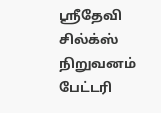ஸ்ரீதேவி சில்க்ஸ் நிறுவனம் பேட்டரி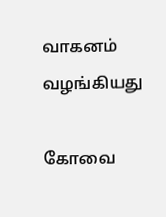வாகனம் வழங்கியது

கோவை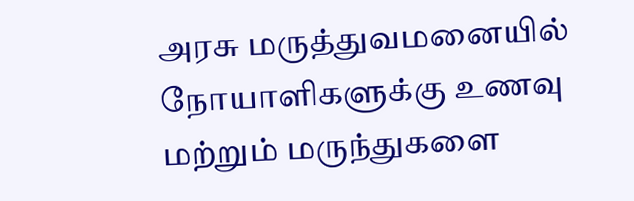அரசு மருத்துவமனையில் நோயாளிகளுக்கு உணவு மற்றும் மருந்துகளை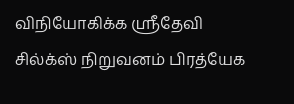விநியோகிக்க ஸ்ரீதேவி சில்க்ஸ் நிறுவனம் பிரத்யேக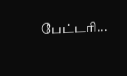பேட்டரி...